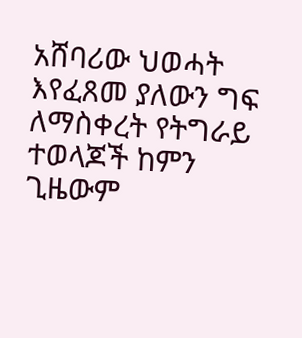አሸባሪው ህወሓት እየፈጸመ ያለውን ግፍ ለማስቀረት የትግራይ ተወላጆች ከምን ጊዜውም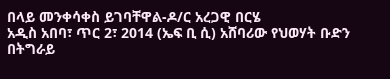በላይ መንቀሳቀስ ይገባቸዋል-ዶ/ር አረጋዊ በርሄ
አዲስ አበባ፣ ጥር 2፣ 2014 (ኤፍ ቢ ሲ) አሸባሪው የህወሃት ቡድን በትግራይ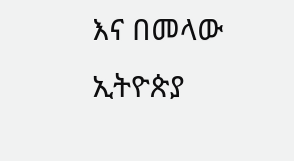እና በመላው ኢትዮጵያ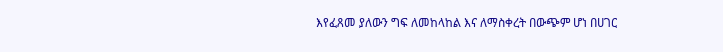እየፈጸመ ያለውን ግፍ ለመከላከል እና ለማስቀረት በውጭም ሆነ በሀገር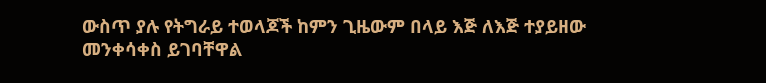ውስጥ ያሉ የትግራይ ተወላጆች ከምን ጊዜውም በላይ እጅ ለእጅ ተያይዘው መንቀሳቀስ ይገባቸዋል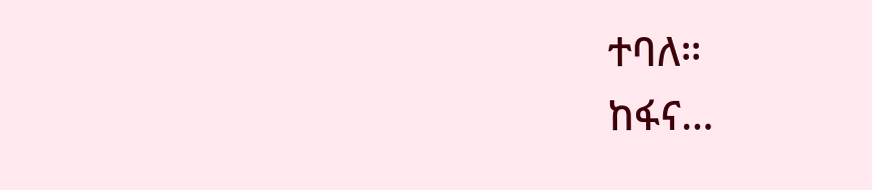ተባለ።
ከፋና…